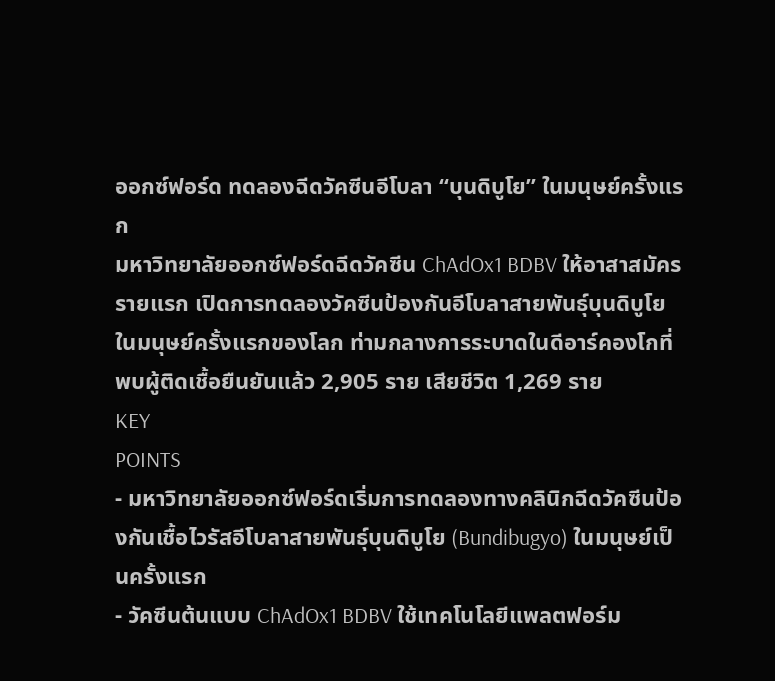ออกซ์ฟอร์ด ทดลองฉีดวัคซีนอีโบลา “บุนดิบูโย” ในมนุษย์ครั้งแรก
มหาวิทยาลัยออกซ์ฟอร์ดฉีดวัคซีน ChAdOx1 BDBV ให้อาสาสมัครรายแรก เปิดการทดลองวัคซีนป้องกันอีโบลาสายพันธุ์บุนดิบูโยในมนุษย์ครั้งแรกของโลก ท่ามกลางการระบาดในดีอาร์คองโกที่พบผู้ติดเชื้อยืนยันแล้ว 2,905 ราย เสียชีวิต 1,269 ราย
KEY
POINTS
- มหาวิทยาลัยออกซ์ฟอร์ดเริ่มการทดลองทางคลินิกฉีดวัคซีนป้องกันเชื้อไวรัสอีโบลาสายพันธุ์บุนดิบูโย (Bundibugyo) ในมนุษย์เป็นครั้งแรก
- วัคซีนต้นแบบ ChAdOx1 BDBV ใช้เทคโนโลยีแพลตฟอร์ม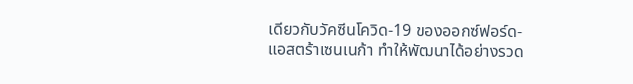เดียวกับวัคซีนโควิด-19 ของออกซ์ฟอร์ด-แอสตร้าเซนเนก้า ทำให้พัฒนาได้อย่างรวด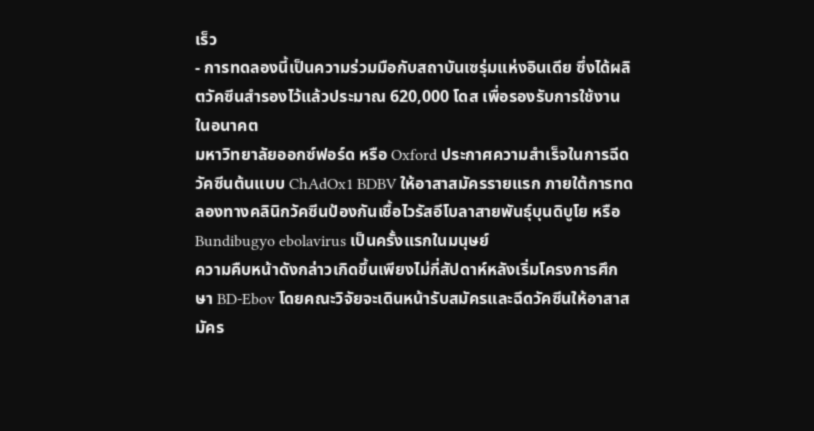เร็ว
- การทดลองนี้เป็นความร่วมมือกับสถาบันเซรุ่มแห่งอินเดีย ซึ่งได้ผลิตวัคซีนสำรองไว้แล้วประมาณ 620,000 โดส เพื่อรองรับการใช้งานในอนาคต
มหาวิทยาลัยออกซ์ฟอร์ด หรือ Oxford ประกาศความสำเร็จในการฉีดวัคซีนต้นแบบ ChAdOx1 BDBV ให้อาสาสมัครรายแรก ภายใต้การทดลองทางคลินิกวัคซีนป้องกันเชื้อไวรัสอีโบลาสายพันธุ์บุนดิบูโย หรือ Bundibugyo ebolavirus เป็นครั้งแรกในมนุษย์
ความคืบหน้าดังกล่าวเกิดขึ้นเพียงไม่กี่สัปดาห์หลังเริ่มโครงการศึกษา BD-Ebov โดยคณะวิจัยจะเดินหน้ารับสมัครและฉีดวัคซีนให้อาสาสมัคร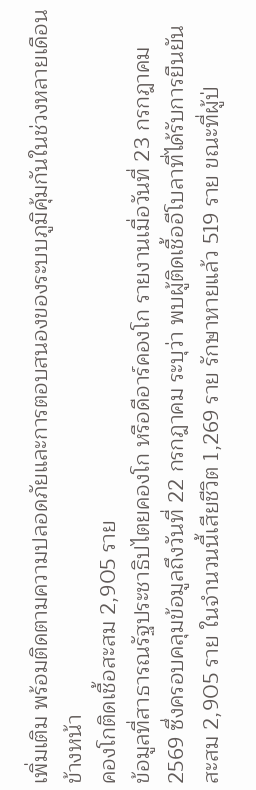เพิ่มเติม พร้อมติดตามความปลอดภัยและการตอบสนองของระบบภูมิคุ้มกันในช่วงหลายเดือนข้างหน้า
คองโกติดเชื้อสะสม 2,905 ราย
ข้อมูลที่สาธารณรัฐประชาธิปไตยคองโก หรือดีอาร์คองโก รายงานเมื่อวันที่ 23 กรกฎาคม 2569 ซึ่งครอบคลุมข้อมูลถึงวันที่ 22 กรกฎาคม ระบุว่า พบผู้ติดเชื้ออีโบลาที่ได้รับการยืนยันสะสม 2,905 ราย ในจำนวนนี้เสียชีวิต 1,269 ราย รักษาหายแล้ว 519 ราย ขณะที่ผู้ป่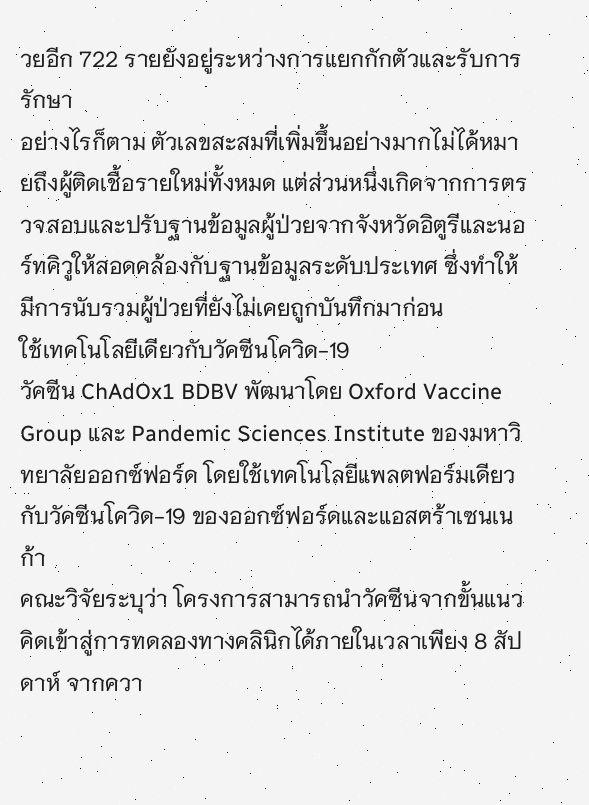วยอีก 722 รายยังอยู่ระหว่างการแยกกักตัวและรับการรักษา
อย่างไรก็ตาม ตัวเลขสะสมที่เพิ่มขึ้นอย่างมากไม่ได้หมายถึงผู้ติดเชื้อรายใหม่ทั้งหมด แต่ส่วนหนึ่งเกิดจากการตรวจสอบและปรับฐานข้อมูลผู้ป่วยจากจังหวัดอิตูรีและนอร์ทคิวูให้สอดคล้องกับฐานข้อมูลระดับประเทศ ซึ่งทำให้มีการนับรวมผู้ป่วยที่ยังไม่เคยถูกบันทึกมาก่อน
ใช้เทคโนโลยีเดียวกับวัคซีนโควิด-19
วัคซีน ChAdOx1 BDBV พัฒนาโดย Oxford Vaccine Group และ Pandemic Sciences Institute ของมหาวิทยาลัยออกซ์ฟอร์ด โดยใช้เทคโนโลยีแพลตฟอร์มเดียวกับวัคซีนโควิด-19 ของออกซ์ฟอร์ดและแอสตร้าเซนเนก้า
คณะวิจัยระบุว่า โครงการสามารถนำวัคซีนจากขั้นแนวคิดเข้าสู่การทดลองทางคลินิกได้ภายในเวลาเพียง 8 สัปดาห์ จากควา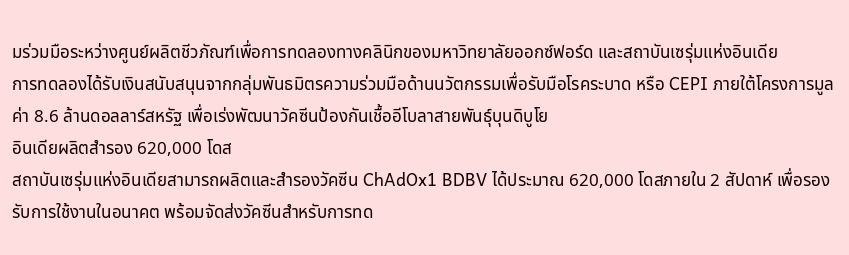มร่วมมือระหว่างศูนย์ผลิตชีวภัณฑ์เพื่อการทดลองทางคลินิกของมหาวิทยาลัยออกซ์ฟอร์ด และสถาบันเซรุ่มแห่งอินเดีย
การทดลองได้รับเงินสนับสนุนจากกลุ่มพันธมิตรความร่วมมือด้านนวัตกรรมเพื่อรับมือโรคระบาด หรือ CEPI ภายใต้โครงการมูลค่า 8.6 ล้านดอลลาร์สหรัฐ เพื่อเร่งพัฒนาวัคซีนป้องกันเชื้ออีโบลาสายพันธุ์บุนดิบูโย
อินเดียผลิตสำรอง 620,000 โดส
สถาบันเซรุ่มแห่งอินเดียสามารถผลิตและสำรองวัคซีน ChAdOx1 BDBV ได้ประมาณ 620,000 โดสภายใน 2 สัปดาห์ เพื่อรองรับการใช้งานในอนาคต พร้อมจัดส่งวัคซีนสำหรับการทด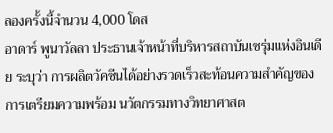ลองครั้งนี้จำนวน 4,000 โดส
อาดาร์ พูนาวัลลา ประธานเจ้าหน้าที่บริหารสถาบันเซรุ่มแห่งอินเดีย ระบุว่า การผลิตวัคซีนได้อย่างรวดเร็วสะท้อนความสำคัญของการเตรียมความพร้อม นวัตกรรมทางวิทยาศาสต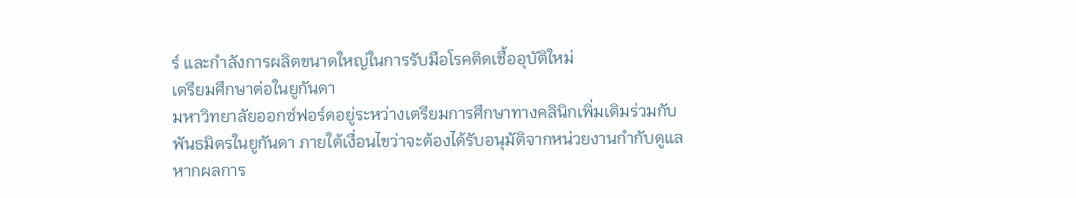ร์ และกำลังการผลิตขนาดใหญ่ในการรับมือโรคติดเชื้ออุบัติใหม่
เตรียมศึกษาต่อในยูกันดา
มหาวิทยาลัยออกซ์ฟอร์ดอยู่ระหว่างเตรียมการศึกษาทางคลินิกเพิ่มเติมร่วมกับพันธมิตรในยูกันดา ภายใต้เงื่อนไขว่าจะต้องได้รับอนุมัติจากหน่วยงานกำกับดูแล
หากผลการ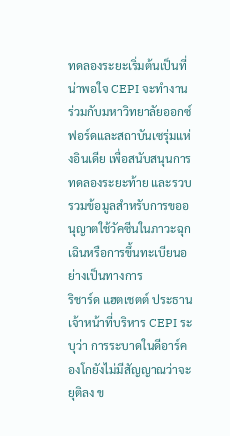ทดลองระยะเริ่มต้นเป็นที่น่าพอใจ CEPI จะทำงานร่วมกับมหาวิทยาลัยออกซ์ฟอร์ดและสถาบันเซรุ่มแห่งอินเดีย เพื่อสนับสนุนการทดลองระยะท้าย และรวบรวมข้อมูลสำหรับการขออนุญาตใช้วัคซีนในภาวะฉุกเฉินหรือการขึ้นทะเบียนอย่างเป็นทางการ
ริชาร์ด แฮตเชตต์ ประธานเจ้าหน้าที่บริหาร CEPI ระบุว่า การระบาดในดีอาร์คองโกยังไม่มีสัญญาณว่าจะยุติลง ข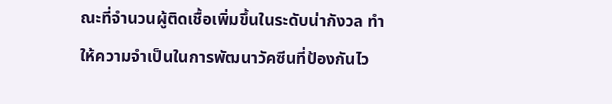ณะที่จำนวนผู้ติดเชื้อเพิ่มขึ้นในระดับน่ากังวล ทำให้ความจำเป็นในการพัฒนาวัคซีนที่ป้องกันไว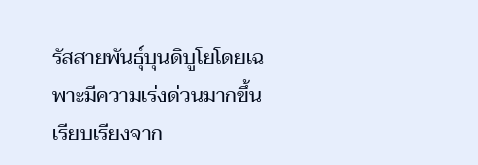รัสสายพันธุ์บุนดิบูโยโดยเฉพาะมีความเร่งด่วนมากขึ้น
เรียบเรียงจาก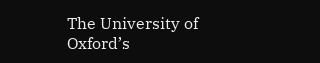The University of Oxford’s